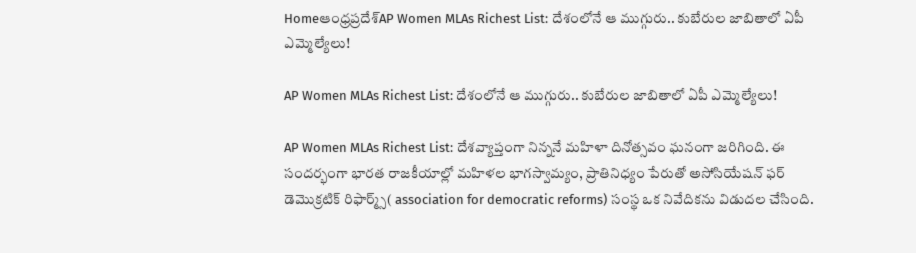Homeఆంధ్రప్రదేశ్‌AP Women MLAs Richest List: దేశంలోనే ఆ ముగ్గురు.. కుబేరుల జాబితాలో ఏపీ ఎమ్మెల్యేలు!

AP Women MLAs Richest List: దేశంలోనే ఆ ముగ్గురు.. కుబేరుల జాబితాలో ఏపీ ఎమ్మెల్యేలు!

AP Women MLAs Richest List: దేశవ్యాప్తంగా నిన్ననే మహిళా దినోత్సవం ఘనంగా జరిగింది. ఈ సందర్భంగా భారత రాజకీయాల్లో మహిళల భాగస్వామ్యం, ప్రాతినిధ్యం పేరుతో అసోసియేషన్ ఫర్ డెమొక్రటిక్ రిఫార్మ్స్( association for democratic reforms) సంస్థ ఒక నివేదికను విడుదల చేసింది.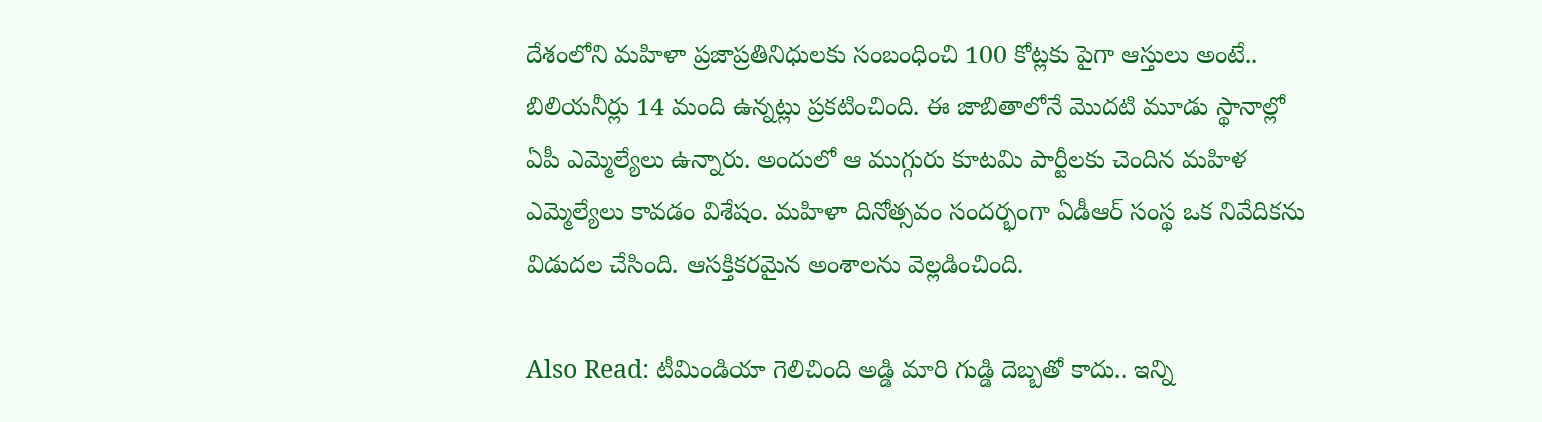దేశంలోని మహిళా ప్రజాప్రతినిధులకు సంబంధించి 100 కోట్లకు పైగా ఆస్తులు అంటే.. బిలియనీర్లు 14 మంది ఉన్నట్లు ప్రకటించింది. ఈ జాబితాలోనే మొదటి మూడు స్థానాల్లో ఏపీ ఎమ్మెల్యేలు ఉన్నారు. అందులో ఆ ముగ్గురు కూటమి పార్టీలకు చెందిన మహిళ ఎమ్మెల్యేలు కావడం విశేషం. మహిళా దినోత్సవం సందర్భంగా ఏడీఆర్ సంస్థ ఒక నివేదికను విడుదల చేసింది. ఆసక్తికరమైన అంశాలను వెల్లడించింది.

Also Read: టీమిండియా గెలిచింది అడ్డి మారి గుడ్డి దెబ్బతో కాదు.. ఇన్ని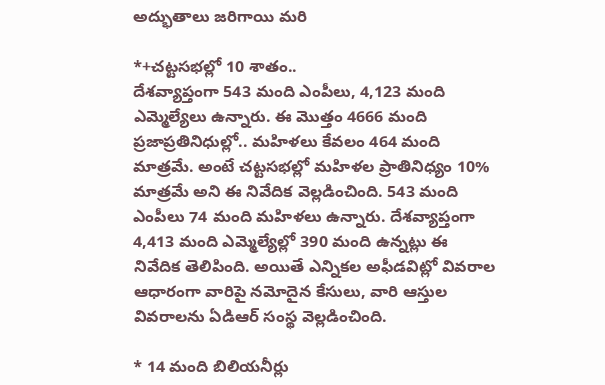అద్భుతాలు జరిగాయి మరి

*+చట్టసభల్లో 10 శాతం..
దేశవ్యాప్తంగా 543 మంది ఎంపీలు, 4,123 మంది ఎమ్మెల్యేలు ఉన్నారు. ఈ మొత్తం 4666 మంది ప్రజాప్రతినిధుల్లో.. మహిళలు కేవలం 464 మంది మాత్రమే. అంటే చట్టసభల్లో మహిళల ప్రాతినిధ్యం 10% మాత్రమే అని ఈ నివేదిక వెల్లడించింది. 543 మంది ఎంపీలు 74 మంది మహిళలు ఉన్నారు. దేశవ్యాప్తంగా 4,413 మంది ఎమ్మెల్యేల్లో 390 మంది ఉన్నట్లు ఈ నివేదిక తెలిపింది. అయితే ఎన్నికల అఫీడవిట్లో వివరాల ఆధారంగా వారిపై నమోదైన కేసులు, వారి ఆస్తుల వివరాలను ఏడిఆర్ సంస్థ వెల్లడించింది.

* 14 మంది బిలియనీర్లు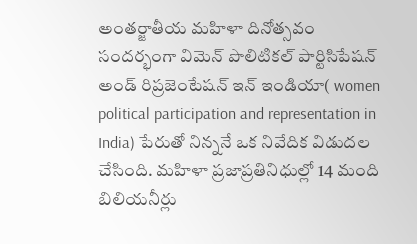అంతర్జాతీయ మహిళా దినోత్సవం సందర్భంగా విమెన్ పొలిటికల్ పార్టిసిపేషన్ అండ్ రిప్రజెంటేషన్ ఇన్ ఇండియా( women political participation and representation in India) పేరుతో నిన్ననే ఒక నివేదిక విడుదల చేసింది. మహిళా ప్రజాప్రతినిధుల్లో 14 మంది బిలియనీర్లు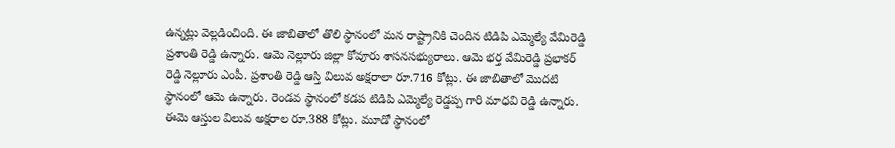ఉన్నట్లు వెల్లడించింది. ఈ జాబితాలో తొలి స్థానంలో మన రాష్ట్రానికి చెందిన టిడిపి ఎమ్మెల్యే వేమిరెడ్డి ప్రశాంతి రెడ్డి ఉన్నారు. ఆమె నెల్లూరు జిల్లా కోవూరు శాసనసభ్యురాలు. ఆమె భర్త వేమిరెడ్డి ప్రభాకర్ రెడ్డి నెల్లూరు ఎంపీ. ప్రశాంతి రెడ్డి ఆస్తి విలువ అక్షరాలా రూ.716 కోట్లు. ఈ జాబితాలో మొదటి స్థానంలో ఆమె ఉన్నారు. రెండవ స్థానంలో కడప టిడిపి ఎమ్మెల్యే రెడ్డప్ప గారి మాధవి రెడ్డి ఉన్నారు. ఈమె ఆస్తుల విలువ అక్షరాల రూ.388 కోట్లు. మూడో స్థానంలో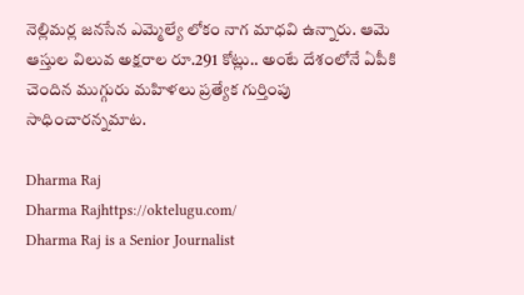నెల్లిమర్ల జనసేన ఎమ్మెల్యే లోకం నాగ మాధవి ఉన్నారు. ఆమె ఆస్తుల విలువ అక్షరాల రూ.291 కోట్లు.. అంటే దేశంలోనే ఏపీకి చెందిన ముగ్గురు మహిళలు ప్రత్యేక గుర్తింపు సాధించారన్నమాట.

Dharma Raj
Dharma Rajhttps://oktelugu.com/
Dharma Raj is a Senior Journalist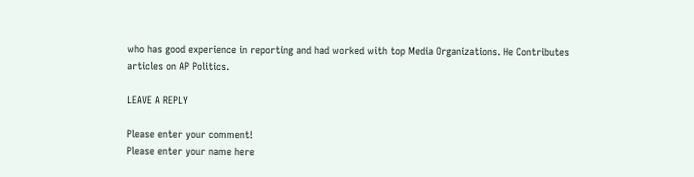who has good experience in reporting and had worked with top Media Organizations. He Contributes articles on AP Politics.

LEAVE A REPLY

Please enter your comment!
Please enter your name here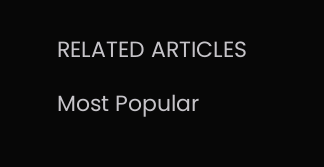RELATED ARTICLES

Most Popular